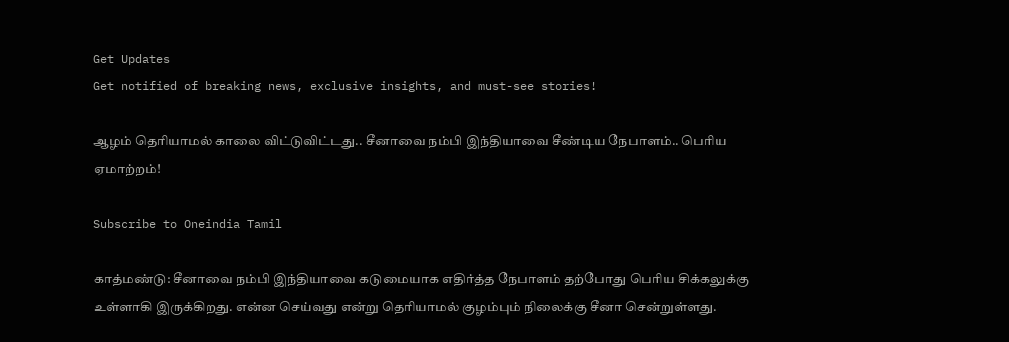Get Updates
Get notified of breaking news, exclusive insights, and must-see stories!

ஆழம் தெரியாமல் காலை விட்டுவிட்டது.. சீனாவை நம்பி இந்தியாவை சீண்டிய நேபாளம்.. பெரிய ஏமாற்றம்!

Subscribe to Oneindia Tamil

காத்மண்டு: சீனாவை நம்பி இந்தியாவை கடுமையாக எதிர்த்த நேபாளம் தற்போது பெரிய சிக்கலுக்கு உள்ளாகி இருக்கிறது. என்ன செய்வது என்று தெரியாமல் குழம்பும் நிலைக்கு சீனா சென்றுள்ளது.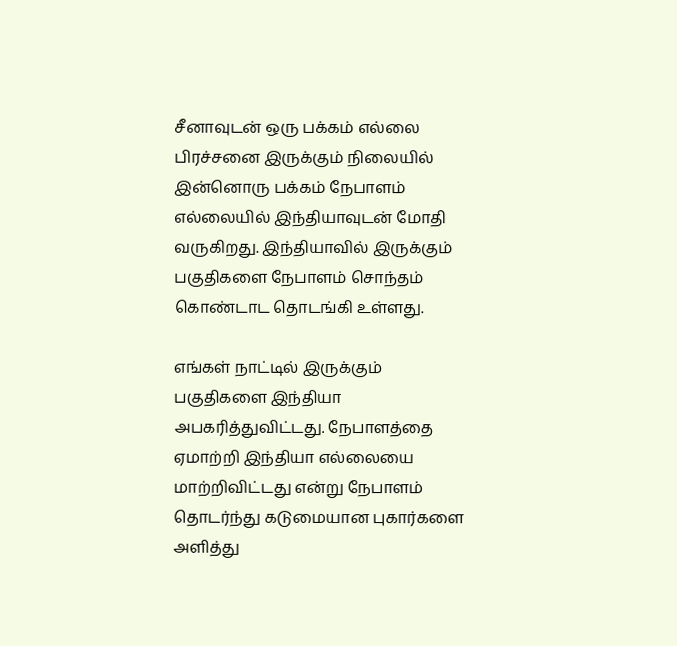சீனாவுடன் ஒரு பக்கம் எல்லை பிரச்சனை இருக்கும் நிலையில் இன்னொரு பக்கம் நேபாளம் எல்லையில் இந்தியாவுடன் மோதி வருகிறது. இந்தியாவில் இருக்கும் பகுதிகளை நேபாளம் சொந்தம் கொண்டாட தொடங்கி உள்ளது.

எங்கள் நாட்டில் இருக்கும் பகுதிகளை இந்தியா அபகரித்துவிட்டது. நேபாளத்தை ஏமாற்றி இந்தியா எல்லையை மாற்றிவிட்டது என்று நேபாளம் தொடர்ந்து கடுமையான புகார்களை அளித்து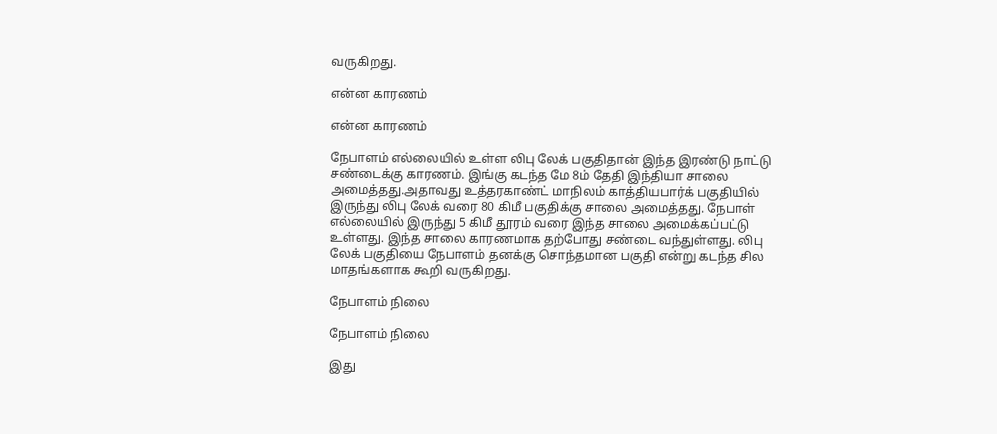வருகிறது.

என்ன காரணம்

என்ன காரணம்

நேபாளம் எல்லையில் உள்ள லிபு லேக் பகுதிதான் இந்த இரண்டு நாட்டு சண்டைக்கு காரணம். இங்கு கடந்த மே 8ம் தேதி இந்தியா சாலை அமைத்தது.அதாவது உத்தரகாண்ட் மாநிலம் காத்தியபார்க் பகுதியில் இருந்து லிபு லேக் வரை 80 கிமீ பகுதிக்கு சாலை அமைத்தது. நேபாள் எல்லையில் இருந்து 5 கிமீ தூரம் வரை இந்த சாலை அமைக்கப்பட்டு உள்ளது. இந்த சாலை காரணமாக தற்போது சண்டை வந்துள்ளது. லிபு லேக் பகுதியை நேபாளம் தனக்கு சொந்தமான பகுதி என்று கடந்த சில மாதங்களாக கூறி வருகிறது.

நேபாளம் நிலை

நேபாளம் நிலை

இது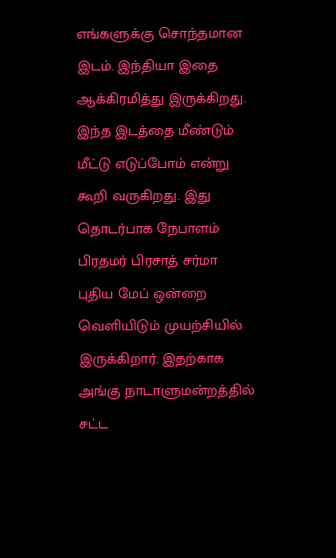எங்களுக்கு சொந்தமான இடம். இந்தியா இதை ஆக்கிரமித்து இருக்கிறது. இந்த இடத்தை மீண்டும் மீட்டு எடுப்போம் என்று கூறி வருகிறது. இது தொடர்பாக நேபாளம் பிரதமர் பிரசாத் சர்மா புதிய மேப் ஒன்றை வெளியிடும் முயற்சியில் இருக்கிறார். இதற்காக அங்கு நாடாளுமன்றத்தில் சட்ட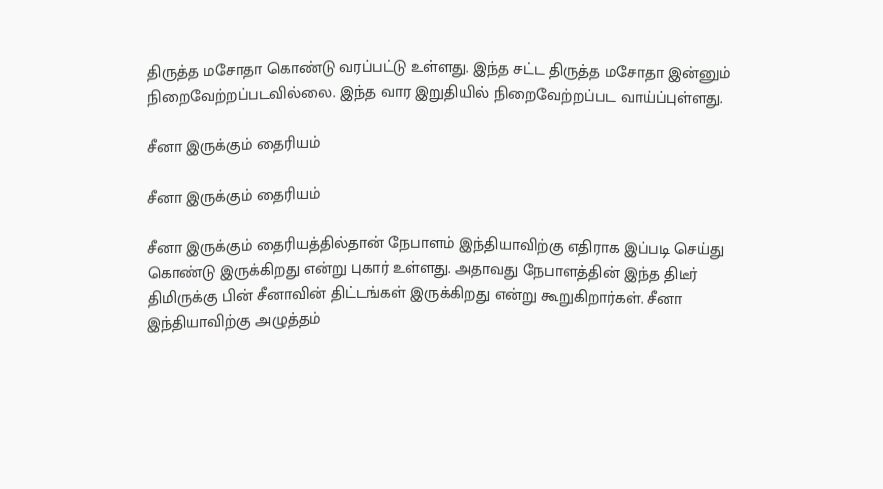திருத்த மசோதா கொண்டு வரப்பட்டு உள்ளது. இந்த சட்ட திருத்த மசோதா இன்னும் நிறைவேற்றப்படவில்லை. இந்த வார இறுதியில் நிறைவேற்றப்பட வாய்ப்புள்ளது.

சீனா இருக்கும் தைரியம்

சீனா இருக்கும் தைரியம்

சீனா இருக்கும் தைரியத்தில்தான் நேபாளம் இந்தியாவிற்கு எதிராக இப்படி செய்து கொண்டு இருக்கிறது என்று புகார் உள்ளது. அதாவது நேபாளத்தின் இந்த திடீர் திமிருக்கு பின் சீனாவின் திட்டங்கள் இருக்கிறது என்று கூறுகிறார்கள். சீனா இந்தியாவிற்கு அழுத்தம்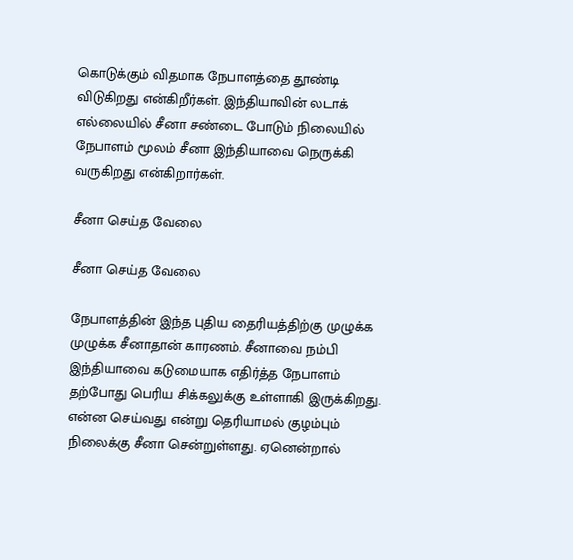கொடுக்கும் விதமாக நேபாளத்தை தூண்டி விடுகிறது என்கிறீர்கள். இந்தியாவின் லடாக் எல்லையில் சீனா சண்டை போடும் நிலையில் நேபாளம் மூலம் சீனா இந்தியாவை நெருக்கி வருகிறது என்கிறார்கள்.

சீனா செய்த வேலை

சீனா செய்த வேலை

நேபாளத்தின் இந்த புதிய தைரியத்திற்கு முழுக்க முழுக்க சீனாதான் காரணம். சீனாவை நம்பி இந்தியாவை கடுமையாக எதிர்த்த நேபாளம் தற்போது பெரிய சிக்கலுக்கு உள்ளாகி இருக்கிறது. என்ன செய்வது என்று தெரியாமல் குழம்பும் நிலைக்கு சீனா சென்றுள்ளது. ஏனென்றால்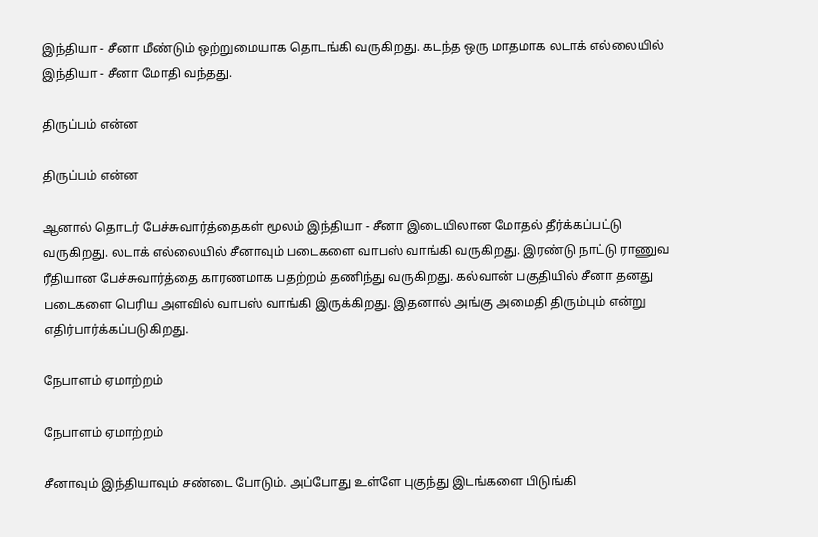இந்தியா - சீனா மீண்டும் ஒற்றுமையாக தொடங்கி வருகிறது. கடந்த ஒரு மாதமாக லடாக் எல்லையில் இந்தியா - சீனா மோதி வந்தது.

திருப்பம் என்ன

திருப்பம் என்ன

ஆனால் தொடர் பேச்சுவார்த்தைகள் மூலம் இந்தியா - சீனா இடையிலான மோதல் தீர்க்கப்பட்டு வருகிறது. லடாக் எல்லையில் சீனாவும் படைகளை வாபஸ் வாங்கி வருகிறது. இரண்டு நாட்டு ராணுவ ரீதியான பேச்சுவார்த்தை காரணமாக பதற்றம் தணிந்து வருகிறது. கல்வான் பகுதியில் சீனா தனது படைகளை பெரிய அளவில் வாபஸ் வாங்கி இருக்கிறது. இதனால் அங்கு அமைதி திரும்பும் என்று எதிர்பார்க்கப்படுகிறது.

நேபாளம் ஏமாற்றம்

நேபாளம் ஏமாற்றம்

சீனாவும் இந்தியாவும் சண்டை போடும். அப்போது உள்ளே புகுந்து இடங்களை பிடுங்கி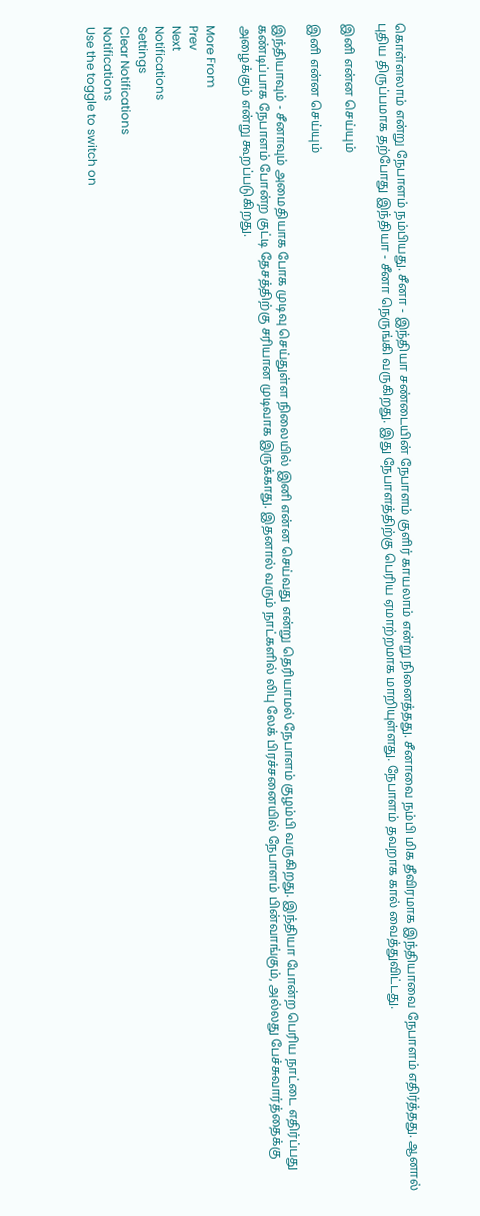கொள்ளலாம் என்று நேபாளம் நம்பியது. சீனா - இந்தியா சண்டையின் நேபாளம் குளிர் காயலாம் என்று நினைத்தது. சீனாவை நம்பி மிக தீவிரமாக இந்தியாவை நேபாளம் எதிர்த்தது. ஆனால் புதிய திருப்பமாக தற்போது இந்தியா - சீனா நெருங்கி வருகிறது. இது நேபாளத்திற்கு பெரிய ஏமாற்றமாக மாறியுள்ளது. நேபாளம் தவறாக கால் வைத்துவிட்டது.

இனி என்ன செய்யும்

இனி என்ன செய்யும்

இந்தியாவும் - சீனாவும் அமைதியாக போக முடிவு செய்துள்ள நிலையில் இனி என்ன செய்வது என்று தெரியாமல் நேபாளம் குழம்பி வருகிறது. இந்தியா போன்ற பெரிய நாட்டை எதிர்ப்பது கண்டிப்பாக நேபாளம் போன்ற குட்டி தேசத்திற்கு சரியான முடிவாக இருக்காது. இதனால் வரும் நாட்களில் லிபு லேக் பிரச்சனையில் நேபாளம் பின்வாங்கும், அல்லது பேச்சுவார்த்தைக்கு அழைக்கும் என்று கூறப்படுகிறது.

More From
Prev
Next
Notifications
Settings
Clear Notifications
Notifications
Use the toggle to switch on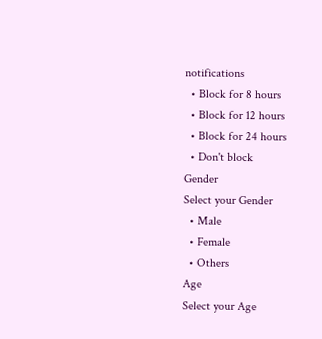notifications
  • Block for 8 hours
  • Block for 12 hours
  • Block for 24 hours
  • Don't block
Gender
Select your Gender
  • Male
  • Female
  • Others
Age
Select your Age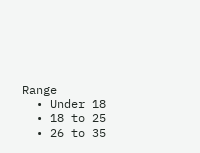Range
  • Under 18
  • 18 to 25
  • 26 to 35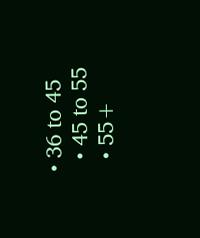• 36 to 45
  • 45 to 55
  • 55+